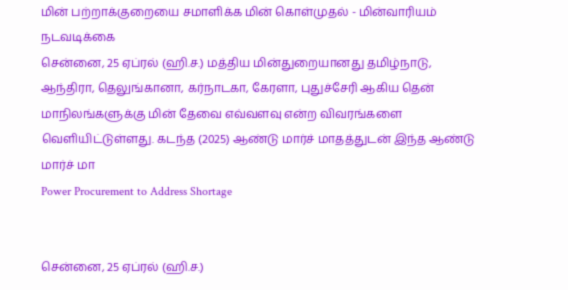மின் பற்றாக்குறையை சமாளிக்க மின் கொள்முதல் - மின்வாரியம் நடவடிக்கை
சென்னை, 25 ஏப்ரல் (ஹி.ச.) மத்திய மின்துறையானது தமிழ்நாடு, ஆந்திரா, தெலுங்கானா, கர்நாடகா, கேரளா, புதுச்சேரி ஆகிய தென் மாநிலங்களுக்கு மின் தேவை எவ்வளவு என்ற விவரங்களை வெளியிட்டுள்ளது. கடந்த (2025) ஆண்டு மார்ச் மாதத்துடன் இந்த ஆண்டு மார்ச் மா
Power Procurement to Address Shortage


சென்னை, 25 ஏப்ரல் (ஹி.ச.)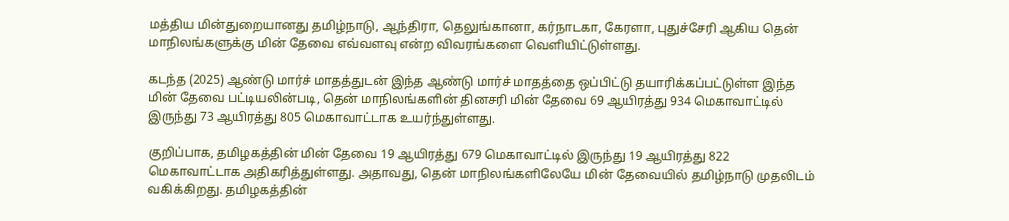மத்திய மின்துறையானது தமிழ்நாடு, ஆந்திரா, தெலுங்கானா, கர்நாடகா, கேரளா, புதுச்சேரி ஆகிய தென் மாநிலங்களுக்கு மின் தேவை எவ்வளவு என்ற விவரங்களை வெளியிட்டுள்ளது.

கடந்த (2025) ஆண்டு மார்ச் மாதத்துடன் இந்த ஆண்டு மார்ச் மாதத்தை ஒப்பிட்டு தயாரிக்கப்பட்டுள்ள இந்த மின் தேவை பட்டியலின்படி, தென் மாநிலங்களின் தினசரி மின் தேவை 69 ஆயிரத்து 934 மெகாவாட்டில் இருந்து 73 ஆயிரத்து 805 மெகாவாட்டாக உயர்ந்துள்ளது.

குறிப்பாக, தமிழகத்தின் மின் தேவை 19 ஆயிரத்து 679 மெகாவாட்டில் இருந்து 19 ஆயிரத்து 822 மெகாவாட்டாக அதிகரித்துள்ளது. அதாவது, தென் மாநிலங்களிலேயே மின் தேவையில் தமிழ்நாடு முதலிடம் வகிக்கிறது. தமிழகத்தின்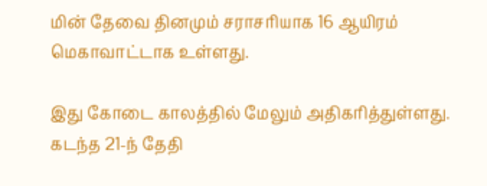மின் தேவை தினமும் சராசரியாக 16 ஆயிரம் மெகாவாட்டாக உள்ளது.

இது கோடை காலத்தில் மேலும் அதிகரித்துள்ளது. கடந்த 21-ந் தேதி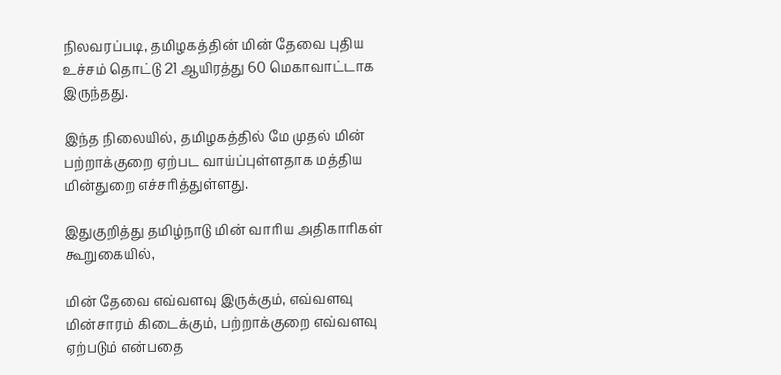நிலவரப்படி, தமிழகத்தின் மின் தேவை புதிய உச்சம் தொட்டு 21 ஆயிரத்து 60 மெகாவாட்டாக இருந்தது.

இந்த நிலையில், தமிழகத்தில் மே முதல் மின் பற்றாக்குறை ஏற்பட வாய்ப்புள்ளதாக மத்திய மின்துறை எச்சரித்துள்ளது.

இதுகுறித்து தமிழ்நாடு மின் வாரிய அதிகாரிகள் கூறுகையில்,

மின் தேவை எவ்வளவு இருக்கும், எவ்வளவு மின்சாரம் கிடைக்கும், பற்றாக்குறை எவ்வளவு ஏற்படும் என்பதை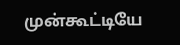முன்கூட்டியே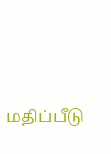மதிப்பீடு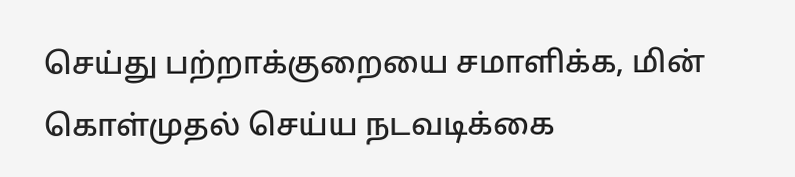செய்து பற்றாக்குறையை சமாளிக்க, மின் கொள்முதல் செய்ய நடவடிக்கை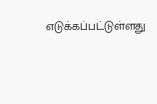எடுக்கப்பட்டுள்ளது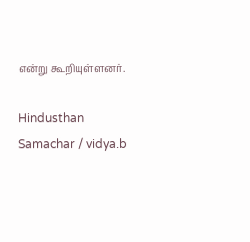என்று கூறியுள்ளனர்.

Hindusthan Samachar / vidya.b